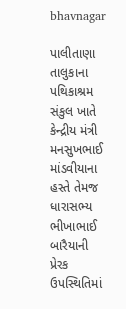bhavnagar

પાલીતાણા તાલુકાના પથિકાશ્રમ સંકુલ ખાતે કેન્દ્રીય મંત્રી મનસુખભાઈ માંડવીયાના હસ્તે તેમજ ધારાસભ્ય ભીખાભાઈ બારૈયાની પ્રેરક ઉપસ્થિતિમાં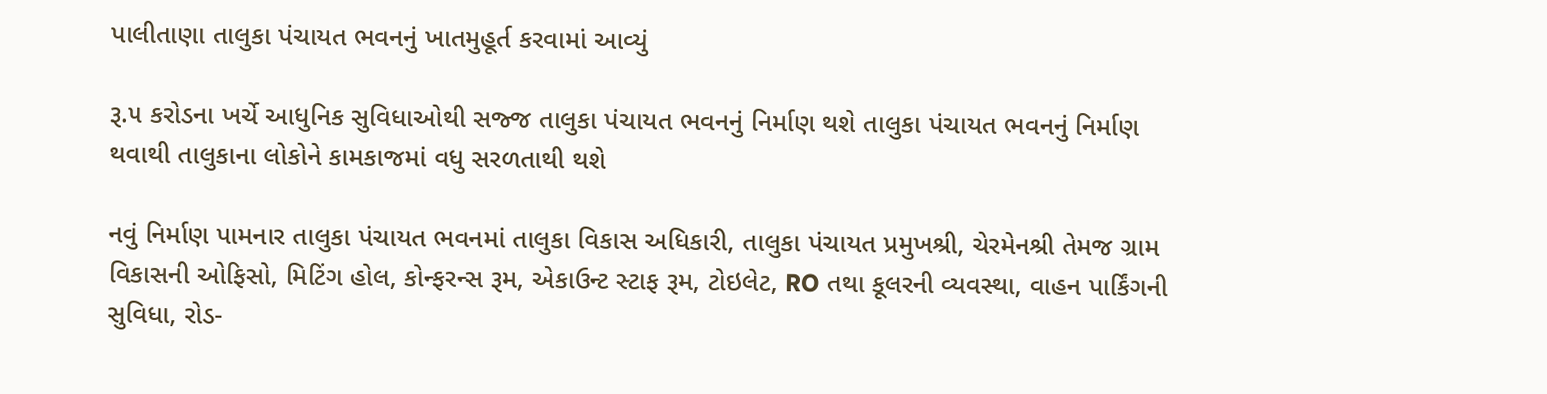પાલીતાણા તાલુકા પંચાયત ભવનનું ખાતમુહૂર્ત કરવામાં આવ્યું

રૂ.૫ કરોડના ખર્ચે આધુનિક સુવિધાઓથી સજ્જ તાલુકા પંચાયત ભવનનું નિર્માણ થશે તાલુકા પંચાયત ભવનનું નિર્માણ થવાથી તાલુકાના લોકોને કામકાજમાં વધુ સરળતાથી થશે

નવું નિર્માણ પામનાર‌ તાલુકા પંચાયત ભવનમાં તાલુકા વિકાસ અધિકારી, તાલુકા પંચાયત પ્રમુખશ્રી, ચેરમેનશ્રી તેમજ ગ્રામ વિકાસની ઓફિસો, મિટિંગ હોલ, કોન્ફરન્સ રૂમ, એકાઉન્ટ સ્ટાફ રૂમ, ટોઇલેટ, RO તથા કૂલરની વ્યવસ્થા, વાહન પાર્કિંગની સુવિધા, રોડ-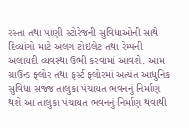રસ્તા તથા પાણી સ્ટોરેજની સુવિધાઓની સાથે દિવ્યાંગો માટે અલગ ટોઇલેટ તથા રેમ્પની અલાયદી વ્યવસ્થા ઉભી કરવામાં આવશે. આમ ગ્રાઉન્ડ ફ્લોર તથા ફર્સ્ટ ફ્લોરમાં અત્યંત આધુનિક સુવિધા સજ્જ તાલુકા પંચાયત ભવનનું નિર્માણ થશે આ તાલુકા પંચાયત ભવનનું નિર્માણ થવાથી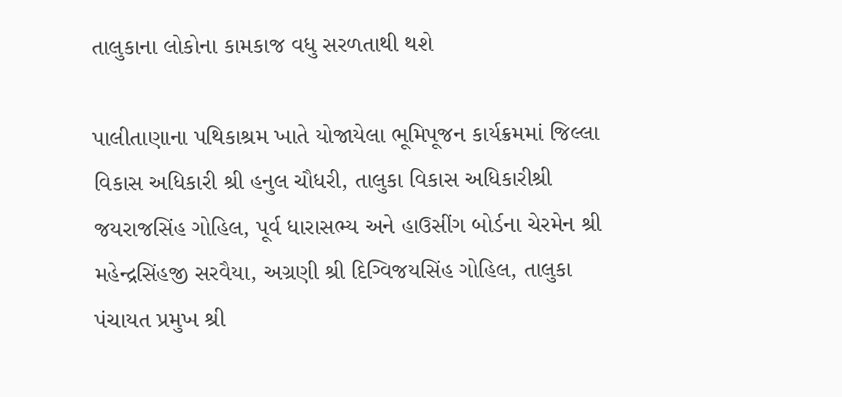તાલુકાના લોકોના કામકાજ વધુ સરળતાથી થશે

પાલીતાણાના પથિકાશ્રમ ખાતે યોજાયેલા ભૂમિપૂજન કાર્યક્રમમાં જિલ્લા વિકાસ અધિકારી શ્રી હનુલ ચૌધરી, તાલુકા વિકાસ અધિકારીશ્રી જયરાજસિંહ ગોહિલ, પૂર્વ ધારાસભ્ય અને હાઉસીંગ બોર્ડના ચેરમેન શ્રી મહેન્દ્રસિંહજી સરવૈયા, અગ્રણી શ્રી દિગ્વિજયસિંહ ગોહિલ, તાલુકા પંચાયત પ્રમુખ શ્રી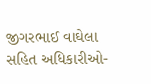જીગરભાઈ વાઘેલા સહિત અધિકારીઓ-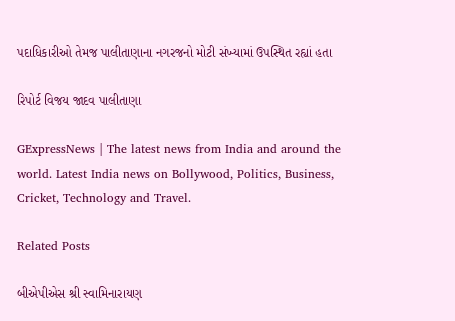પદાધિકારીઓ તેમજ પાલીતાણાના નગરજનો મોટી સંખ્યામાં ઉપસ્થિત રહ્યાં હતા

રિપોર્ટ વિજય જાદવ પાલીતાણા

GExpressNews | The latest news from India and around the world. Latest India news on Bollywood, Politics, Business, Cricket, Technology and Travel.

Related Posts

બીએપીએસ શ્રી સ્વામિનારાયણ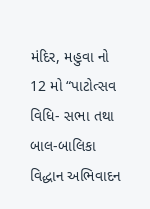મંદિર, મહુવા નો 12 મો “પાટોત્સવ વિધિ- સભા તથા બાલ-બાલિકા વિદ્ધાન અભિવાદન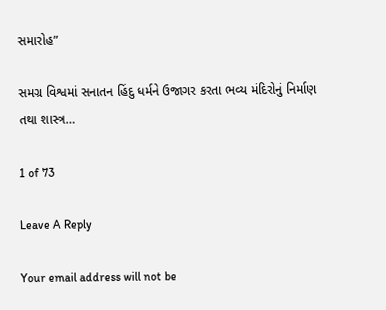સમારોહ”

સમગ્ર વિશ્વમાં સનાતન હિંદુ ધર્મને ઉજાગર કરતા ભવ્ય મંદિરોનું નિર્માણ તથા શાસ્ત્ર…

1 of 73

Leave A Reply

Your email address will not be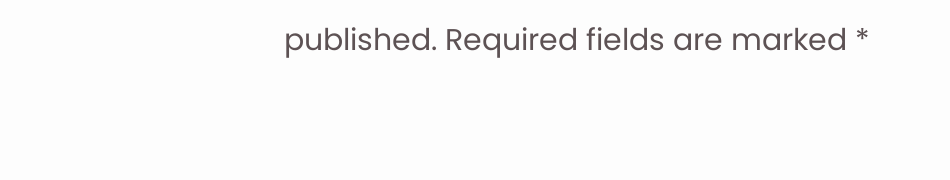published. Required fields are marked *